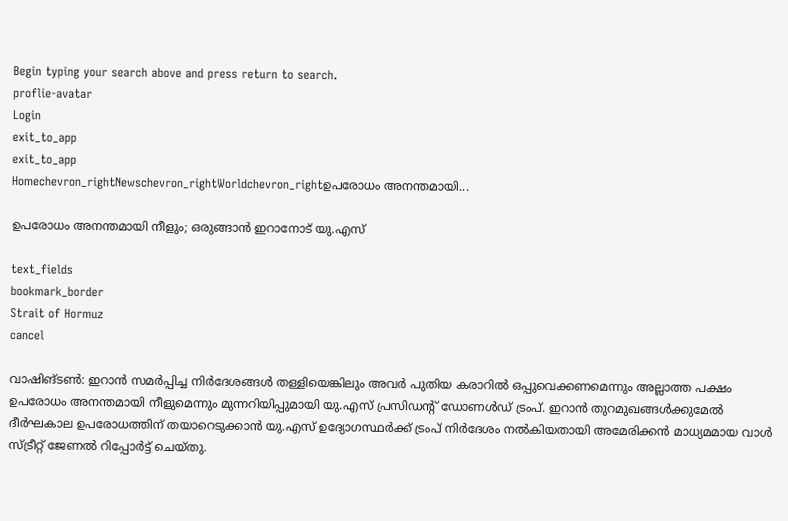Begin typing your search above and press return to search.
proflie-avatar
Login
exit_to_app
exit_to_app
Homechevron_rightNewschevron_rightWorldchevron_rightഉപരോധം അനന്തമായി...

ഉപരോധം അനന്തമായി നീളും; ഒരുങ്ങാൻ ഇറാനോട് യു.എസ്

text_fields
bookmark_border
Strait of Hormuz
cancel

വാഷിങ്ടൺ: ഇറാൻ സമർപ്പിച്ച നിർദേശങ്ങൾ തള്ളിയെങ്കിലും അവർ പുതിയ കരാറിൽ ഒപ്പുവെക്കണമെന്നും അല്ലാത്ത പക്ഷം ഉപരോധം അനന്തമായി നീളുമെന്നും മുന്നറിയിപ്പുമായി യു.എസ് പ്രസിഡന്റ് ഡോണൾഡ് ട്രംപ്. ഇറാൻ തുറമുഖങ്ങൾക്കുമേൽ ദീർഘകാല ഉപരോധത്തിന് തയാറെടുക്കാൻ യു.എസ് ഉദ്യോഗസ്ഥർക്ക് ട്രംപ് നിർദേശം നൽകിയതായി അമേരിക്കൻ മാധ്യമമായ വാൾ സ്‍ട്രീറ്റ് ജേണൽ റിപ്പോർട്ട് ചെയ്തു.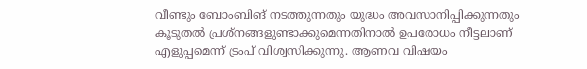വീണ്ടും ബോംബിങ് നടത്തുന്നതും യുദ്ധം അവസാനിപ്പിക്കുന്നതും കൂടുതൽ പ്രശ്നങ്ങളുണ്ടാക്കുമെന്നതിനാൽ ഉപരോധം നീട്ടലാണ് എളുപ്പമെന്ന് ട്രംപ് വിശ്വസിക്കുന്നു. ആണവ വിഷയം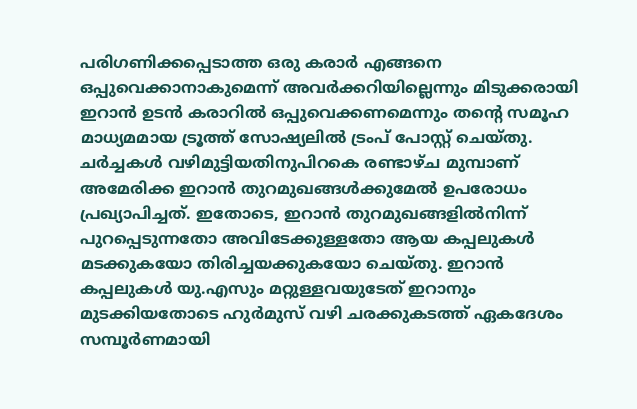പരിഗണിക്കപ്പെടാത്ത ഒരു കരാർ എങ്ങനെ ഒപ്പുവെക്കാനാകുമെന്ന് അവർക്കറിയില്ലെന്നും മിടുക്കരായി ഇറാൻ ഉടൻ കരാറിൽ ഒപ്പുവെക്കണമെന്നും തന്റെ സമൂഹ മാധ്യമമായ ട്രൂത്ത് സോഷ്യലിൽ ട്രംപ് പോസ്റ്റ് ചെയ്തു. ചർച്ചകൾ വഴിമുട്ടിയതിനുപിറകെ രണ്ടാഴ്ച മുമ്പാണ് അമേരിക്ക ഇറാൻ തുറമുഖങ്ങൾക്കുമേൽ ഉപരോധം പ്രഖ്യാപിച്ചത്. ഇതോടെ, ഇറാൻ തുറമുഖങ്ങളിൽനിന്ന് പുറപ്പെടുന്നതോ അവിടേക്കുള്ളതോ ആയ കപ്പലുകൾ മടക്കുകയോ തിരിച്ചയക്കുകയോ ചെയ്തു. ഇറാൻ കപ്പലുകൾ യു.എസും മറ്റുള്ളവയുടേത് ഇറാനും മുടക്കിയതോടെ ഹുർമുസ് വഴി ചരക്കുകടത്ത് ഏകദേശം സമ്പൂർണമായി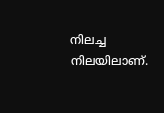നിലച്ച നിലയിലാണ്.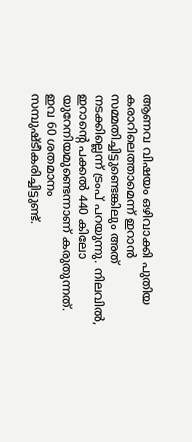ആണവ വിഷയം ഒഴിവാക്കി പുതിയ കരാറിലെത്താമെന്ന് ഇറാൻ സമ്മതിച്ചിട്ടുണ്ടെങ്കിലും അത് നടക്കില്ലെന്ന് ട്രംപ് പറയുന്നു. നിലവിൽ, ഇറാന്റെ പക്കൽ 440 കിലോ യുറേനിയമുണ്ടെന്നാണ് കരുതുന്നത്. ഇവ 60 ശതമാനം സമ്പുഷ്ടീകരിച്ചിട്ടുണ്ട്.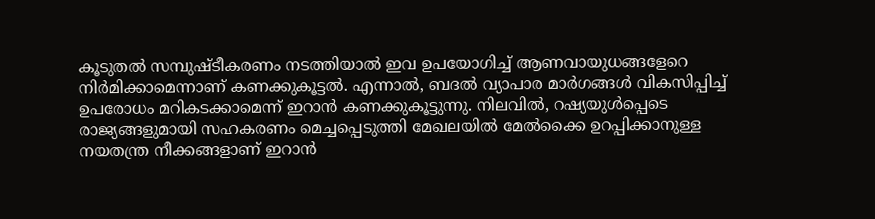കൂടുതൽ സമ്പുഷ്ടീകരണം നടത്തിയാൽ ഇവ ഉപയോഗിച്ച് ആണവായുധങ്ങളേറെ നിർമിക്കാമെന്നാണ് കണക്കുകൂട്ടൽ. എന്നാൽ, ബദൽ വ്യാപാര മാർഗങ്ങൾ വികസിപ്പിച്ച് ഉപരോധം മറികടക്കാമെന്ന് ഇറാൻ കണക്കുകൂട്ടുന്നു. നിലവിൽ, റഷ്യയുൾപ്പെടെ രാജ്യങ്ങളുമായി സഹകരണം മെച്ചപ്പെടുത്തി മേഖലയിൽ മേൽക്കൈ ഉറപ്പിക്കാനുള്ള നയതന്ത്ര നീക്കങ്ങളാണ് ഇറാൻ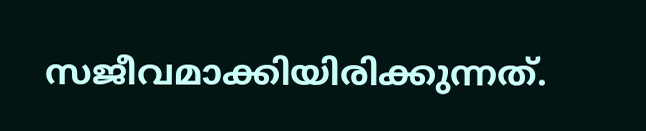സജീവമാക്കിയിരിക്കുന്നത്.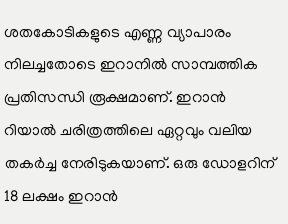ശതകോടികളുടെ എണ്ണ വ്യാപാരം നിലച്ചതോടെ ഇറാനിൽ സാമ്പത്തിക പ്രതിസന്ധി രൂക്ഷമാണ്. ഇറാൻ റിയാൽ ചരിത്രത്തിലെ ഏറ്റവും വലിയ തകർച്ച നേരിടുകയാണ്. ഒരു ഡോളറിന് 18 ലക്ഷം ഇറാൻ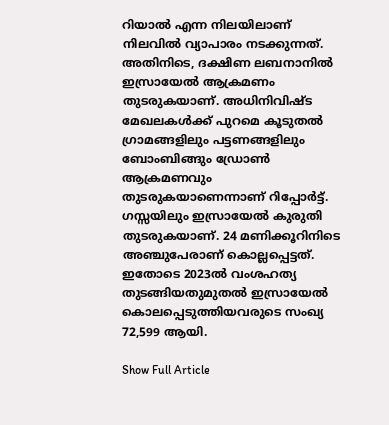റിയാൽ എന്ന നിലയിലാണ് നിലവിൽ വ്യാപാരം നടക്കുന്നത്. അതിനിടെ, ദക്ഷിണ ലബനാനിൽ ഇസ്രായേൽ ആക്രമണം തുടരുകയാണ്. അധിനിവിഷ്ട മേഖലകൾക്ക് പുറമെ കൂടുതൽ ഗ്രാമങ്ങളിലും പട്ടണങ്ങളിലും ബോംബിങ്ങും ഡ്രോൺ ആക്രമണവും തുടരുകയാണെന്നാണ് റിപ്പോർട്ട്. ഗസ്സയിലും ഇസ്രായേൽ കുരുതി തുടരുകയാണ്. 24 മണിക്കൂറിനിടെ അഞ്ചുപേരാണ് കൊല്ലപ്പെട്ടത്. ഇതോടെ 2023ൽ വംശഹത്യ തുടങ്ങിയതുമുതൽ ഇസ്രായേൽ കൊലപ്പെടുത്തിയവരുടെ സംഖ്യ 72,599 ആയി.

Show Full Article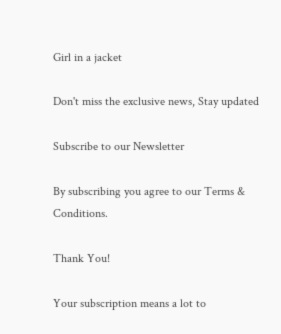Girl in a jacket

Don't miss the exclusive news, Stay updated

Subscribe to our Newsletter

By subscribing you agree to our Terms & Conditions.

Thank You!

Your subscription means a lot to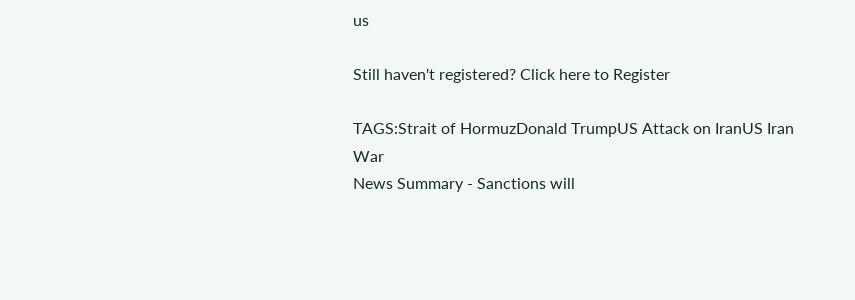us

Still haven't registered? Click here to Register

TAGS:Strait of HormuzDonald TrumpUS Attack on IranUS Iran War
News Summary - Sanctions will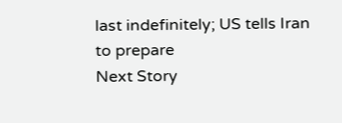last indefinitely; US tells Iran to prepare
Next Story